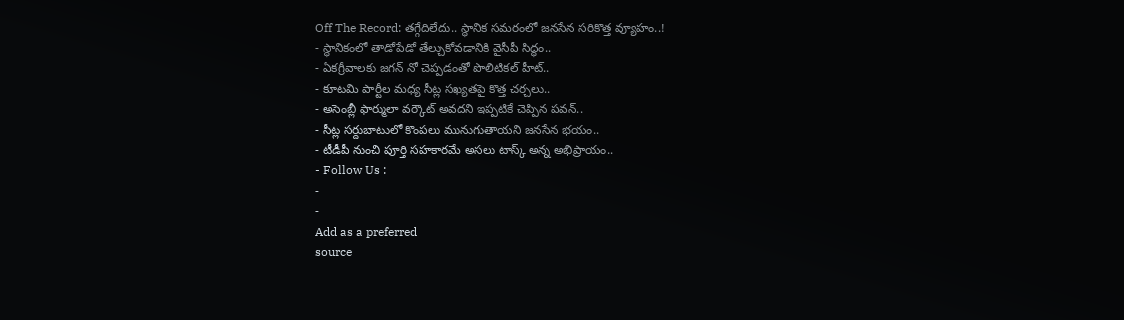Off The Record: తగ్గేదిలేదు.. స్థానిక సమరంలో జనసేన సరికొత్త వ్యూహం..!
- స్థానికంలో తాడోపేడో తేల్చుకోవడానికి వైసీపీ సిద్ధం..
- ఏకగ్రీవాలకు జగన్ నో చెప్పడంతో పొలిటికల్ హీట్..
- కూటమి పార్టీల మధ్య సీట్ల సఖ్యతపై కొత్త చర్చలు..
- అసెంబ్లీ ఫార్ములా వర్కౌట్ అవదని ఇప్పటికే చెప్పిన పవన్..
- సీట్ల సర్దుబాటులో కొంపలు మునుగుతాయని జనసేన భయం..
- టీడీపీ నుంచి పూర్తి సహకారమే అసలు టాస్క్ అన్న అభిప్రాయం..
- Follow Us :
-
-
Add as a preferred
source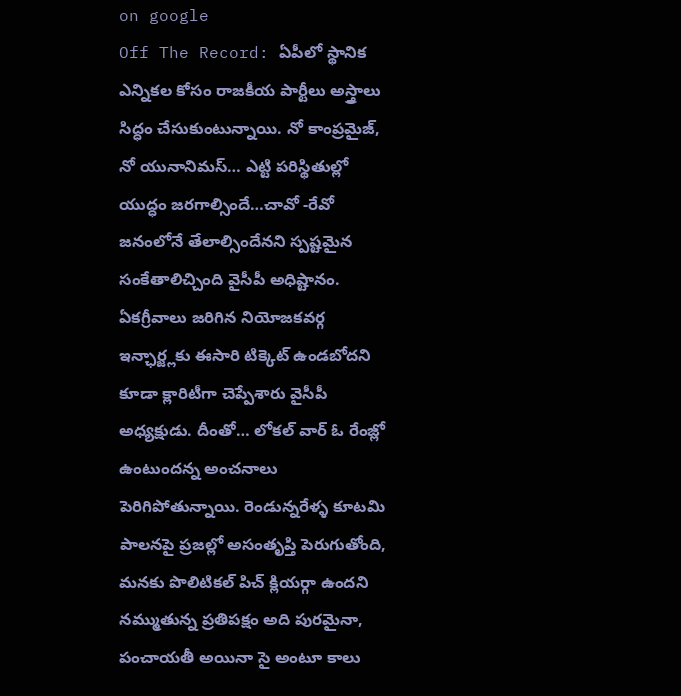on google
Off The Record: ఏపీలో స్థానిక ఎన్నికల కోసం రాజకీయ పార్టీలు అస్త్రాలు సిద్ధం చేసుకుంటున్నాయి. నో కాంప్రమైజ్, నో యునానిమస్… ఎట్టి పరిస్థితుల్లో యుద్ధం జరగాల్సిందే…చావో -రేవో జనంలోనే తేలాల్సిందేనని స్పష్టమైన సంకేతాలిచ్చింది వైసీపీ అధిష్టానం. ఏకగ్రీవాలు జరిగిన నియోజకవర్గ ఇన్ఛార్జ్లకు ఈసారి టిక్కెట్ ఉండబోదని కూడా క్లారిటీగా చెప్పేశారు వైసీపీ అధ్యక్షుడు. దీంతో… లోకల్ వార్ ఓ రేంజ్లో ఉంటుందన్న అంచనాలు పెరిగిపోతున్నాయి. రెండున్నరేళ్ళ కూటమి పాలనపై ప్రజల్లో అసంతృప్తి పెరుగుతోంది, మనకు పొలిటికల్ పిచ్ క్లియర్గా ఉందని నమ్ముతున్న ప్రతిపక్షం అది పురమైనా, పంచాయతీ అయినా సై అంటూ కాలు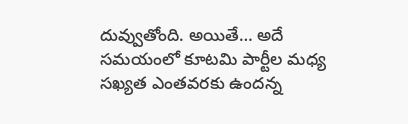దువ్వుతోంది. అయితే… అదే సమయంలో కూటమి పార్టీల మధ్య సఖ్యత ఎంతవరకు ఉందన్న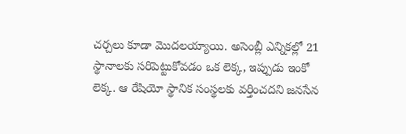చర్చలు కూడా మొదలయ్యాయి. అసెంబ్లీ ఎన్నికల్లో 21 స్థానాలకు సరిపెట్టుకోవడం ఒక లెక్క, ఇప్పుడు ఇంకో లెక్క. ఆ రేషియో స్థానిక సంస్థలకు వర్తించదని జనసేన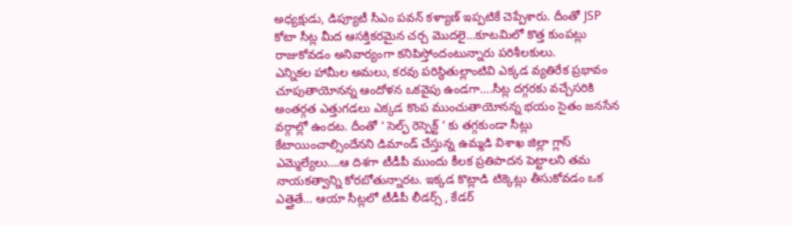అధ్యక్షుడు, డిప్యూటీ సీఎం పవన్ కళ్యాణ్ ఇప్పటికే చెప్పేశారు. దీంతో JSP కోటా సీట్ల మీద ఆసక్తికరమైన చర్చ మొదలై…కూటమిలో కొత్త కుంపట్లు రాజుకోవడం అనివార్యంగా కనిపిస్తోందంటున్నారు పరిశీలకులు.
ఎన్నికల హామీల అమలు, కరవు పరిస్థితుల్లాంటివి ఎక్కడ వ్యతిరేక ప్రభావం చూపుతాయోనన్న ఆందోళన ఒకవైపు ఉండగా….సీట్ల దగ్గరకు వచ్చేసరికి అంతర్గత ఎత్తుగడలు ఎక్కడ కొంప ముంచుతాయోనన్న భయం సైతం జనసేన వర్గాల్లో ఉందట. దీంతో ‘ సెల్ఫ్ రెస్పెక్ట్ ‘ కు తగ్గకుండా సీట్లు కేటాయించాల్సిందేనని డిమాండ్ చేస్తున్న ఉమ్మడి విశాఖ జిల్లా గ్లాస్ ఎమ్మెల్యేలు….ఆ దిశగా టీడీపీ ముందు కీలక ప్రతిపాదన పెట్టాలని తమ నాయకత్వాన్ని కోరబోతున్నారట. ఇక్కడ కొట్లాడి టిక్కెట్లు తీసుకోవడం ఒక ఎత్తైతే… ఆయా సీట్లలో టీడీపీ లీడర్స్ , కేడర్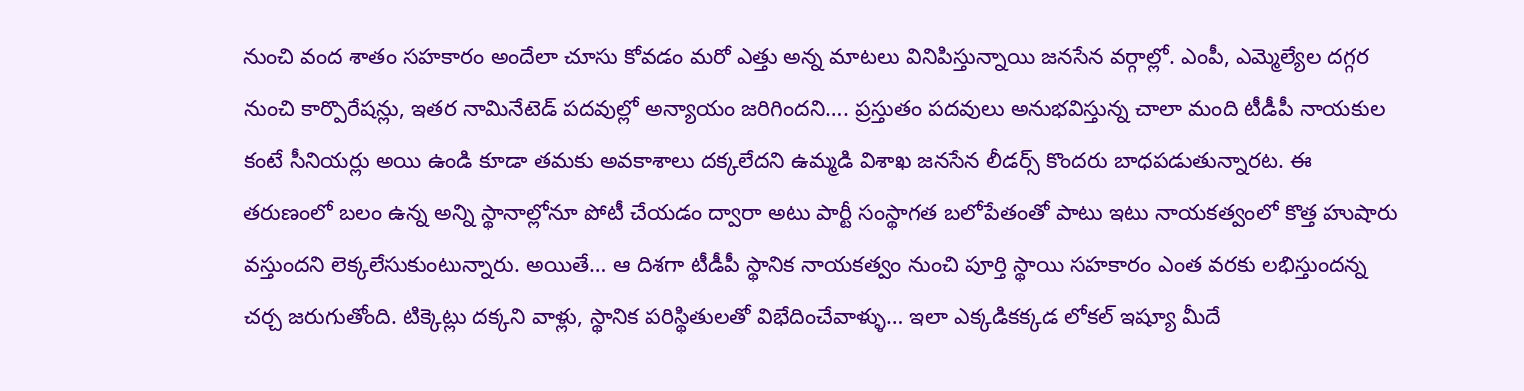నుంచి వంద శాతం సహకారం అందేలా చూసు కోవడం మరో ఎత్తు అన్న మాటలు వినిపిస్తున్నాయి జనసేన వర్గాల్లో. ఎంపీ, ఎమ్మెల్యేల దగ్గర నుంచి కార్పొరేషన్లు, ఇతర నామినేటెడ్ పదవుల్లో అన్యాయం జరిగిందని…. ప్రస్తుతం పదవులు అనుభవిస్తున్న చాలా మంది టీడీపీ నాయకుల కంటే సీనియర్లు అయి ఉండి కూడా తమకు అవకాశాలు దక్కలేదని ఉమ్మడి విశాఖ జనసేన లీడర్స్ కొందరు బాధపడుతున్నారట. ఈ తరుణంలో బలం ఉన్న అన్ని స్థానాల్లోనూ పోటీ చేయడం ద్వారా అటు పార్టీ సంస్థాగత బలోపేతంతో పాటు ఇటు నాయకత్వంలో కొత్త హుషారు వస్తుందని లెక్కలేసుకుంటున్నారు. అయితే… ఆ దిశగా టీడీపీ స్థానిక నాయకత్వం నుంచి పూర్తి స్థాయి సహకారం ఎంత వరకు లభిస్తుందన్న చర్చ జరుగుతోంది. టిక్కెట్లు దక్కని వాళ్లు, స్థానిక పరిస్థితులతో విభేదించేవాళ్ళు… ఇలా ఎక్కడికక్కడ లోకల్ ఇష్యూ మీదే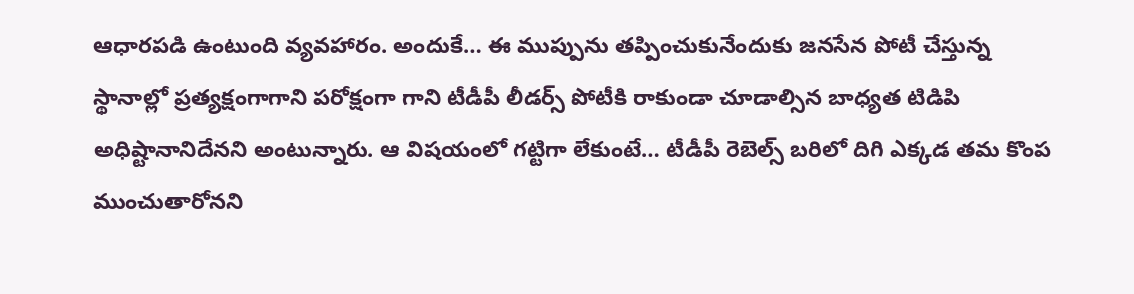ఆధారపడి ఉంటుంది వ్యవహారం. అందుకే… ఈ ముప్పును తప్పించుకునేందుకు జనసేన పోటీ చేస్తున్న స్థానాల్లో ప్రత్యక్షంగాగాని పరోక్షంగా గాని టీడీపీ లీడర్స్ పోటీకి రాకుండా చూడాల్సిన బాధ్యత టిడిపి అధిష్టానానిదేనని అంటున్నారు. ఆ విషయంలో గట్టిగా లేకుంటే… టీడీపీ రెబెల్స్ బరిలో దిగి ఎక్కడ తమ కొంప ముంచుతారోనని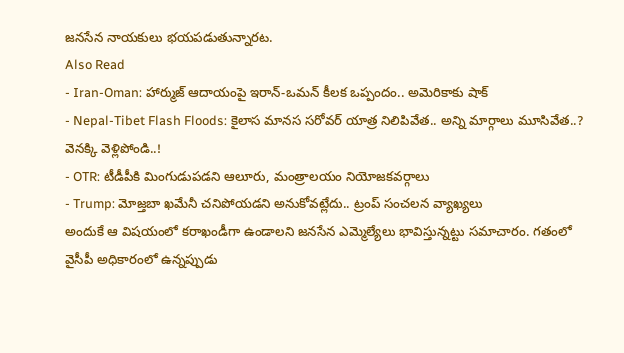జనసేన నాయకులు భయపడుతున్నారట.
Also Read
- Iran-Oman: హార్ముజ్ ఆదాయంపై ఇరాన్-ఒమన్ కీలక ఒప్పందం.. అమెరికాకు షాక్
- Nepal-Tibet Flash Floods: కైలాస మానస సరోవర్ యాత్ర నిలిపివేత.. అన్ని మార్గాలు మూసివేత..? వెనక్కి వెళ్లిపోండి..!
- OTR: టీడీపీకి మింగుడుపడని ఆలూరు, మంత్రాలయం నియోజకవర్గాలు
- Trump: మోజ్తబా ఖమేనీ చనిపోయడని అనుకోవట్లేదు.. ట్రంప్ సంచలన వ్యాఖ్యలు
అందుకే ఆ విషయంలో కరాఖండీగా ఉండాలని జనసేన ఎమ్మెల్యేలు భావిస్తున్నట్టు సమాచారం. గతంలో వైసీపీ అధికారంలో ఉన్నప్పుడు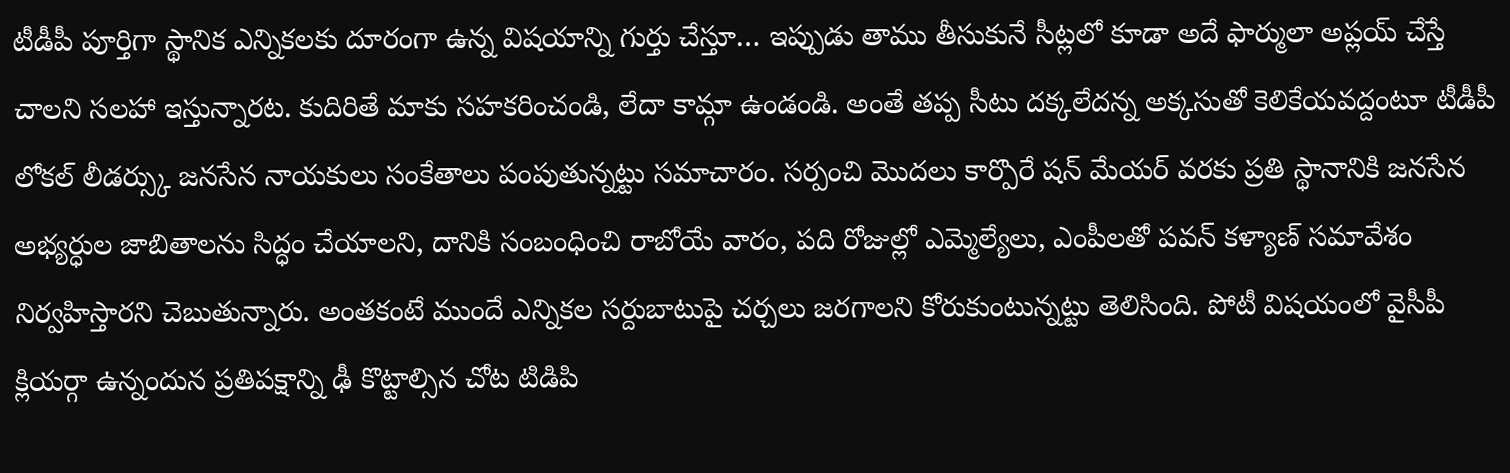టీడీపీ పూర్తిగా స్థానిక ఎన్నికలకు దూరంగా ఉన్న విషయాన్ని గుర్తు చేస్తూ… ఇప్పుడు తాము తీసుకునే సీట్లలో కూడా అదే ఫార్ములా అప్లయ్ చేస్తే చాలని సలహా ఇస్తున్నారట. కుదిరితే మాకు సహకరించండి, లేదా కామ్గా ఉండండి. అంతే తప్ప సీటు దక్కలేదన్న అక్కసుతో కెలికేయవద్దంటూ టీడీపీ లోకల్ లీడర్స్కు జనసేన నాయకులు సంకేతాలు పంపుతున్నట్టు సమాచారం. సర్పంచి మొదలు కార్పొరే షన్ మేయర్ వరకు ప్రతి స్థానానికి జనసేన అభ్యర్ధుల జాబితాలను సిద్ధం చేయాలని, దానికి సంబంధించి రాబోయే వారం, పది రోజుల్లో ఎమ్మెల్యేలు, ఎంపీలతో పవన్ కళ్యాణ్ సమావేశం నిర్వహిస్తారని చెబుతున్నారు. అంతకంటే ముందే ఎన్నికల సర్దుబాటుపై చర్చలు జరగాలని కోరుకుంటున్నట్టు తెలిసింది. పోటీ విషయంలో వైసీపీ క్లియర్గా ఉన్నందున ప్రతిపక్షాన్ని ఢీ కొట్టాల్సిన చోట టిడిపి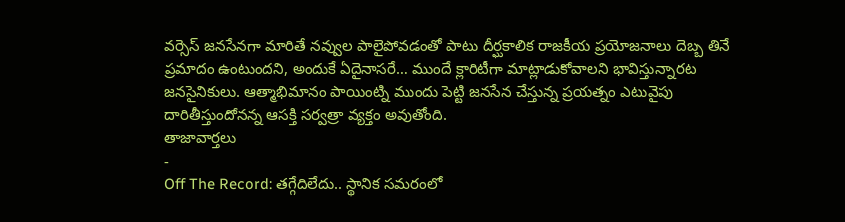వర్సెస్ జనసేనగా మారితే నవ్వుల పాలైపోవడంతో పాటు దీర్ఘకాలిక రాజకీయ ప్రయోజనాలు దెబ్బ తినే ప్రమాదం ఉంటుందని, అందుకే ఏదైనాసరే… ముందే క్లారిటీగా మాట్లాడుకోవాలని భావిస్తున్నారట జనసైనికులు. ఆత్మాభిమానం పాయింట్ని ముందు పెట్టి జనసేన చేస్తున్న ప్రయత్నం ఎటువైపు దారితీస్తుందోనన్న ఆసక్తి సర్వత్రా వ్యక్తం అవుతోంది.
తాజావార్తలు
-
Off The Record: తగ్గేదిలేదు.. స్థానిక సమరంలో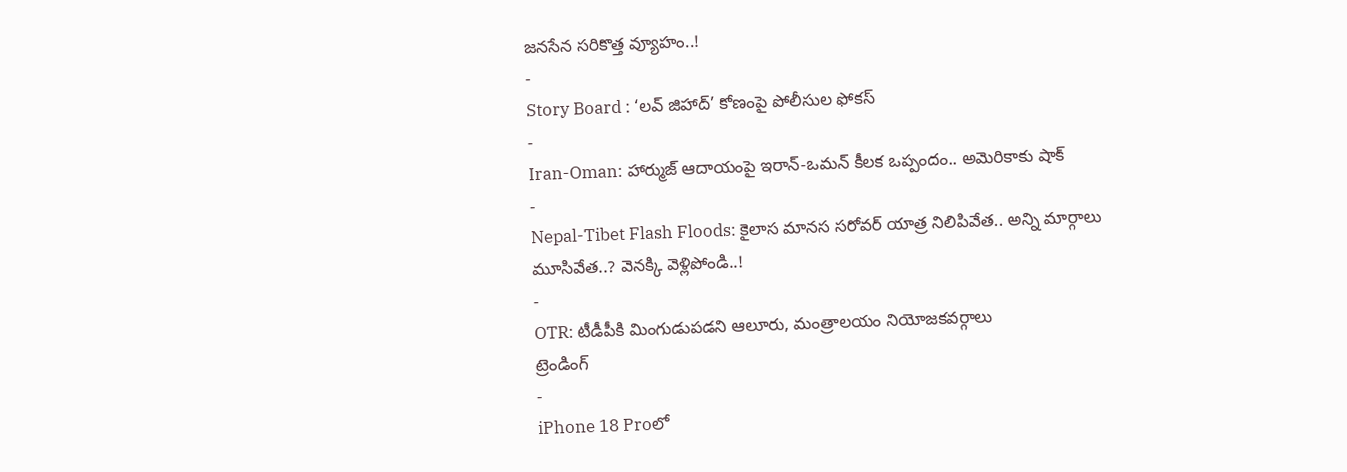జనసేన సరికొత్త వ్యూహం..!
-
Story Board : ‘లవ్ జిహాద్’ కోణంపై పోలీసుల ఫోకస్
-
Iran-Oman: హార్ముజ్ ఆదాయంపై ఇరాన్-ఒమన్ కీలక ఒప్పందం.. అమెరికాకు షాక్
-
Nepal-Tibet Flash Floods: కైలాస మానస సరోవర్ యాత్ర నిలిపివేత.. అన్ని మార్గాలు మూసివేత..? వెనక్కి వెళ్లిపోండి..!
-
OTR: టీడీపీకి మింగుడుపడని ఆలూరు, మంత్రాలయం నియోజకవర్గాలు
ట్రెండింగ్
-
iPhone 18 Proలో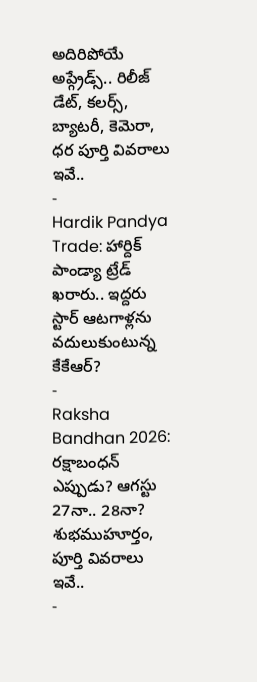అదిరిపోయే అప్గ్రేడ్స్.. రిలీజ్ డేట్, కలర్స్, బ్యాటరీ, కెమెరా, ధర పూర్తి వివరాలు ఇవే..
-
Hardik Pandya Trade: హార్దిక్ పాండ్యా ట్రేడ్ ఖరారు.. ఇద్దరు స్టార్ ఆటగాళ్లను వదులుకుంటున్న కేకేఆర్?
-
Raksha Bandhan 2026: రక్షాబంధన్ ఎప్పుడు? ఆగస్టు 27నా.. 28నా? శుభముహూర్తం, పూర్తి వివరాలు ఇవే..
-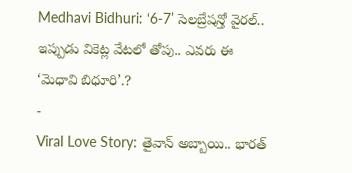Medhavi Bidhuri: ‘6-7’ సెలబ్రేషన్తో వైరల్.. ఇప్పుడు వికెట్ల వేటలో తోపు.. ఎవరు ఈ ‘మెధావి బిధూరి’.?
-
Viral Love Story: తైవాన్ అబ్బాయి.. భారత్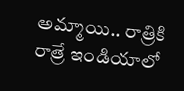అమ్మాయి.. రాత్రికి రాత్రే ఇండియాలో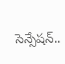సెన్సేషన్..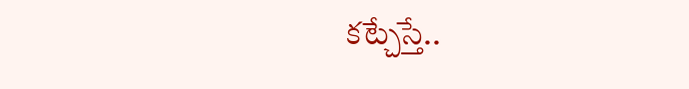కట్చేస్తే..